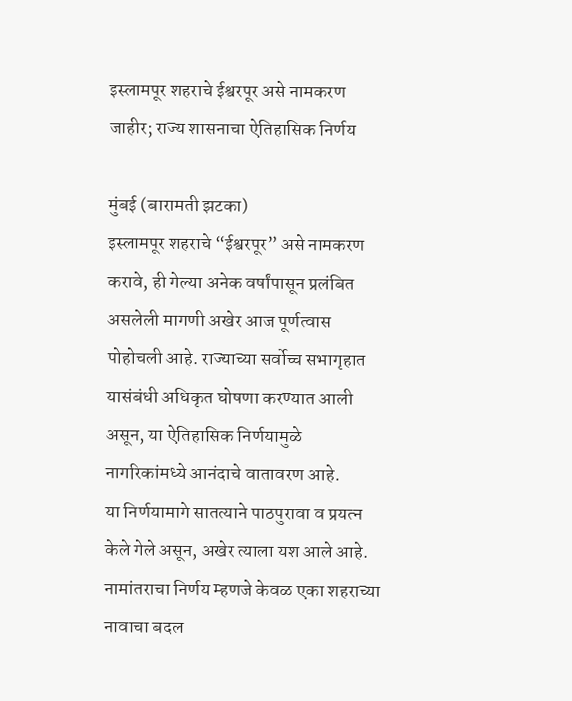इस्लामपूर शहराचे ईश्वरपूर असे नामकरण जाहीर; राज्य शासनाचा ऐतिहासिक निर्णय

मुंबई (बारामती झटका)
इस्लामपूर शहराचे “ईश्वरपूर” असे नामकरण करावे, ही गेल्या अनेक वर्षांपासून प्रलंबित असलेली मागणी अखेर आज पूर्णत्वास पोहोचली आहे. राज्याच्या सर्वोच्च सभागृहात यासंबंधी अधिकृत घोषणा करण्यात आली असून, या ऐतिहासिक निर्णयामुळे नागरिकांमध्ये आनंदाचे वातावरण आहे.
या निर्णयामागे सातत्याने पाठपुरावा व प्रयत्न केले गेले असून, अखेर त्याला यश आले आहे. नामांतराचा निर्णय म्हणजे केवळ एका शहराच्या नावाचा बदल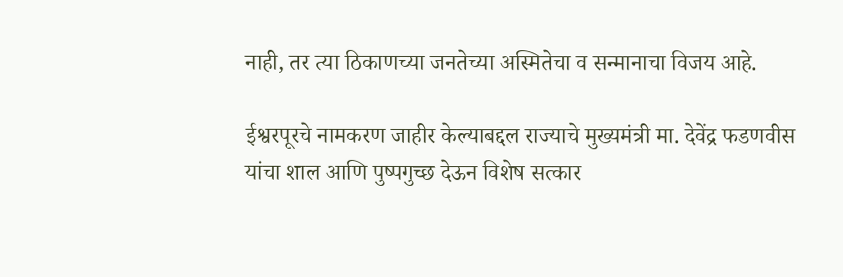नाही, तर त्या ठिकाणच्या जनतेच्या अस्मितेचा व सन्मानाचा विजय आहे.

ईश्वरपूरचे नामकरण जाहीर केल्याबद्दल राज्याचे मुख्यमंत्री मा. देवेंद्र फडणवीस यांचा शाल आणि पुष्पगुच्छ देऊन विशेष सत्कार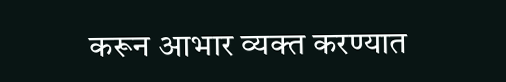करून आभार व्यक्त करण्यात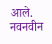आले.
नवनवीन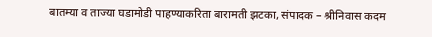बातम्या व ताज्या घडामोडी पाहण्याकरिता बारामती झटका, संपादक – श्रीनिवास कदम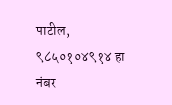पाटील, ९८५०१०४९१४ हा नंबर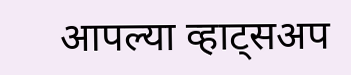आपल्या व्हाट्सअप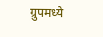ग्रुपमध्ये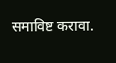समाविष्ट करावा.